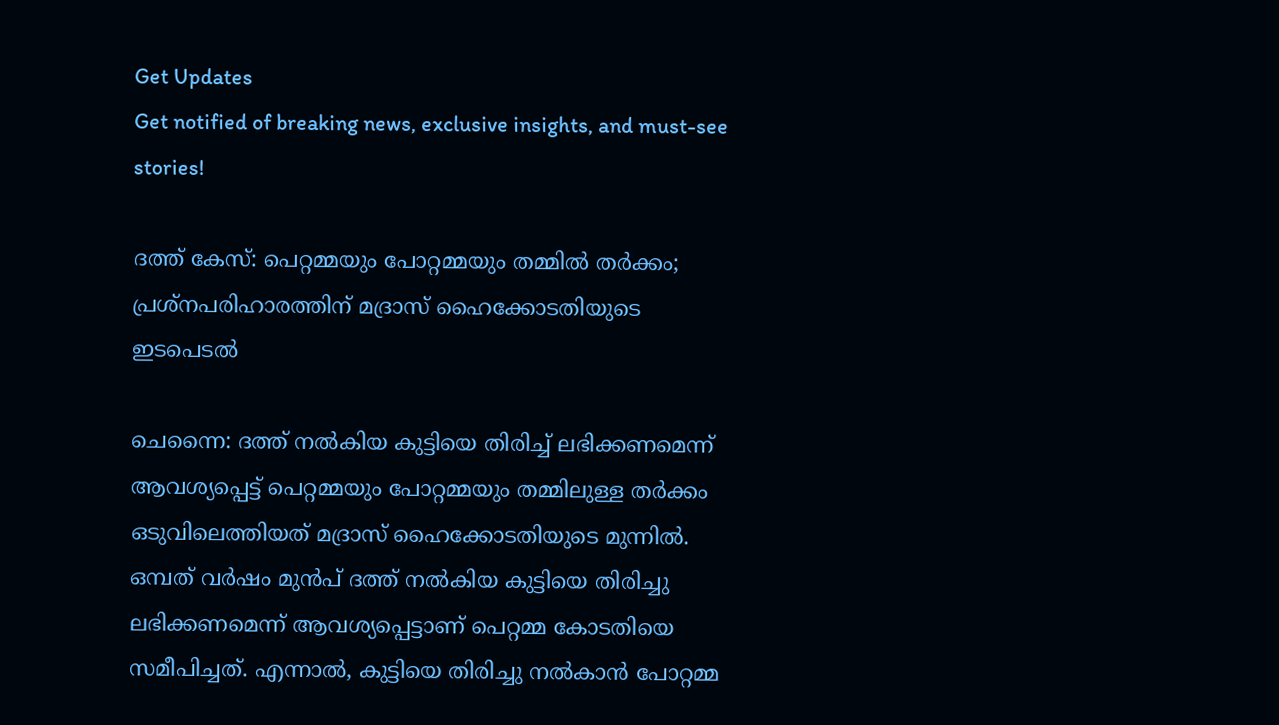Get Updates
Get notified of breaking news, exclusive insights, and must-see stories!

ദത്ത് കേസ്: പെറ്റമ്മയും പോറ്റമ്മയും തമ്മിൽ തർക്കം; പ്രശ്നപരിഹാരത്തിന് മദ്രാസ് ഹൈക്കോടതിയുടെ ഇടപെടൽ

ചെന്നൈ: ദത്ത് നൽകിയ കുട്ടിയെ തിരിച്ച് ലഭിക്കണമെന്ന് ആവശ്യപ്പെട്ട് പെറ്റമ്മയും പോറ്റമ്മയും തമ്മിലുള്ള തർക്കം ഒടുവിലെത്തിയത് മദ്രാസ് ഹൈക്കോടതിയുടെ മുന്നിൽ. ഒമ്പത് വർഷം മുൻപ് ദത്ത് നൽകിയ കുട്ടിയെ തിരിച്ചു ലഭിക്കണമെന്ന് ആവശ്യപ്പെട്ടാണ് പെറ്റമ്മ കോടതിയെ സമീപിച്ചത്. എന്നാൽ, കുട്ടിയെ തിരിച്ചു നൽകാൻ പോറ്റമ്മ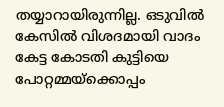തയ്യാറായിരുന്നില്ല. ഒടുവിൽ കേസിൽ വിശദമായി വാദം കേട്ട കോടതി കുട്ടിയെ പോറ്റമ്മയ്ക്കൊപ്പം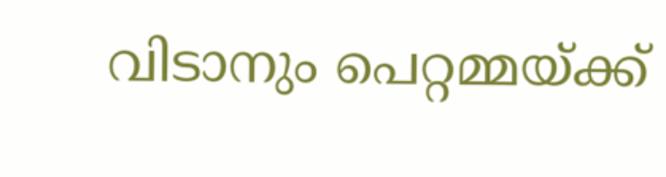വിടാനും പെറ്റമ്മയ്ക്ക്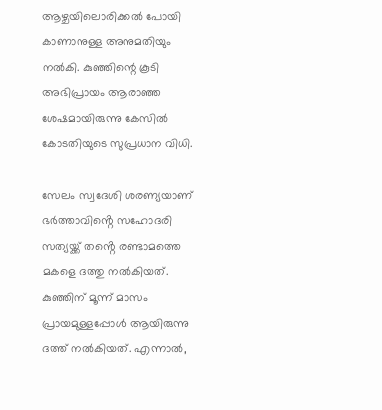ആഴ്ചയിലൊരിക്കൽ പോയി കാണാനുള്ള അനുമതിയും നൽകി. കുഞ്ഞിന്റെ കൂടി അഭിപ്രായം ആരാഞ്ഞ ശേഷമായിരുന്നു കേസിൽ കോടതിയുടെ സുപ്രധാന വിധി.

സേലം സ്വദേശി ശരണ്യയാണ് ഭർത്താവിൻ്റെ സഹോദരി സത്യയ്ക്ക് തൻ്റെ രണ്ടാമത്തെ മകളെ ദത്തു നൽകിയത്. കുഞ്ഞിന് മൂന്ന് മാസം പ്രായമുള്ളപ്പോൾ ആയിരുന്നു ദത്ത് നൽകിയത്. എന്നാൽ,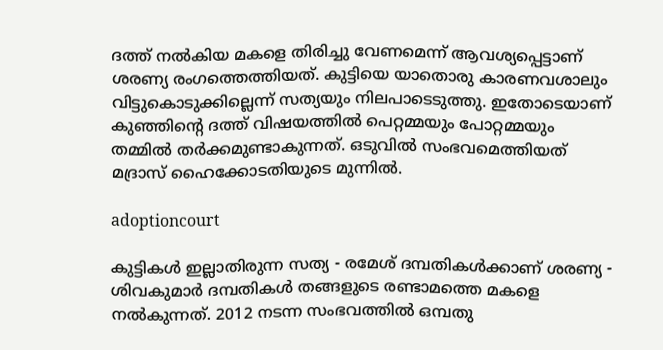ദത്ത് നൽകിയ മകളെ തിരിച്ചു വേണമെന്ന് ആവശ്യപ്പെട്ടാണ് ശരണ്യ രംഗത്തെത്തിയത്. കുട്ടിയെ യാതൊരു കാരണവശാലും വിട്ടുകൊടുക്കില്ലെന്ന് സത്യയും നിലപാടെടുത്തു. ഇതോടെയാണ് കുഞ്ഞിൻ്റെ ദത്ത് വിഷയത്തിൽ പെറ്റമ്മയും പോറ്റമ്മയും തമ്മിൽ തർക്കമുണ്ടാകുന്നത്. ഒടുവിൽ സംഭവമെത്തിയത് മദ്രാസ് ഹൈക്കോടതിയുടെ മുന്നിൽ.

adoptioncourt

കുട്ടികൾ ഇല്ലാതിരുന്ന സത്യ - രമേശ് ദമ്പതികൾക്കാണ് ശരണ്യ - ശിവകുമാർ ദമ്പതികൾ തങ്ങളുടെ രണ്ടാമത്തെ മകളെ നൽകുന്നത്. 2012 നടന്ന സംഭവത്തിൽ ഒമ്പതു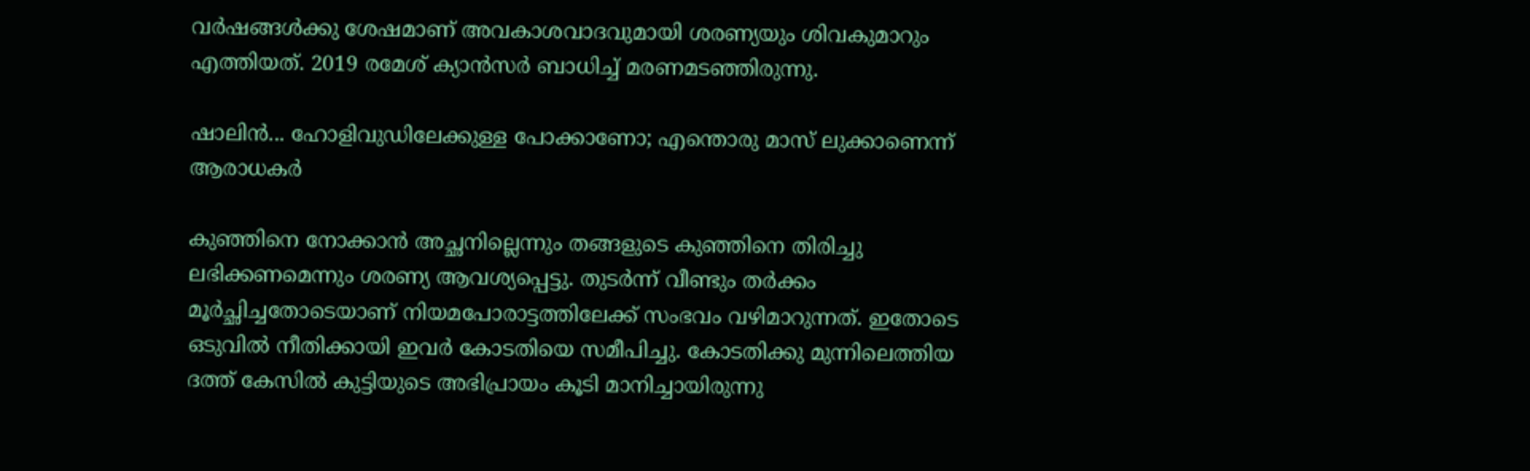വർഷങ്ങൾക്കു ശേഷമാണ് അവകാശവാദവുമായി ശരണ്യയും ശിവകുമാറും എത്തിയത്. 2019 രമേശ് ക്യാൻസർ ബാധിച്ച് മരണമടഞ്ഞിരുന്നു.

ഷാലിന്‍... ഹോളിവുഡിലേക്കുള്ള പോക്കാണോ; എന്തൊരു മാസ് ലുക്കാണെന്ന് ആരാധകര്‍

കുഞ്ഞിനെ നോക്കാൻ അച്ഛനില്ലെന്നും തങ്ങളുടെ കുഞ്ഞിനെ തിരിച്ചു ലഭിക്കണമെന്നും ശരണ്യ ആവശ്യപ്പെട്ടു. തുടർന്ന് വീണ്ടും തർക്കം മൂർച്ഛിച്ചതോടെയാണ് നിയമപോരാട്ടത്തിലേക്ക് സംഭവം വഴിമാറുന്നത്. ഇതോടെ ഒടുവിൽ നീതിക്കായി ഇവർ കോടതിയെ സമീപിച്ചു. കോടതിക്കു മുന്നിലെത്തിയ ദത്ത് കേസിൽ കുട്ടിയുടെ അഭിപ്രായം കൂടി മാനിച്ചായിരുന്നു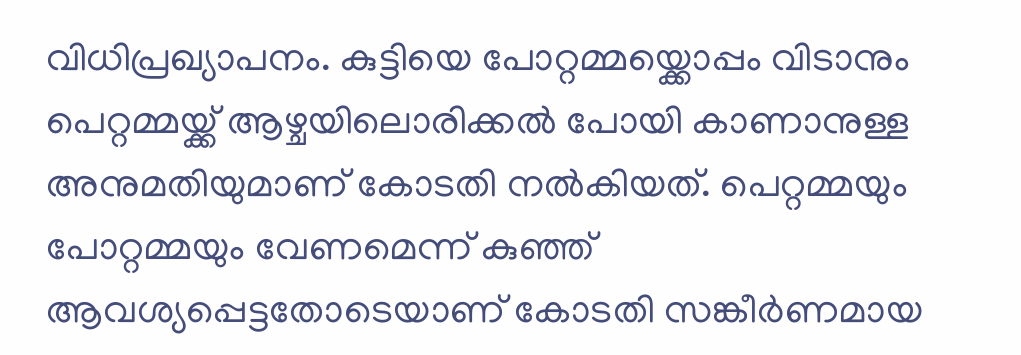വിധിപ്രഖ്യാപനം. കുട്ടിയെ പോറ്റമ്മയ്ക്കൊപ്പം വിടാനും പെറ്റമ്മയ്ക്ക് ആഴ്ചയിലൊരിക്കൽ പോയി കാണാനുള്ള അനുമതിയുമാണ് കോടതി നൽകിയത്. പെറ്റമ്മയും പോറ്റമ്മയും വേണമെന്ന് കുഞ്ഞ് ആവശ്യപ്പെട്ടതോടെയാണ് കോടതി സങ്കീർണമായ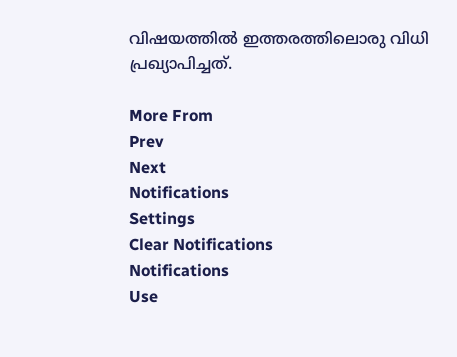വിഷയത്തിൽ ഇത്തരത്തിലൊരു വിധി പ്രഖ്യാപിച്ചത്.

More From
Prev
Next
Notifications
Settings
Clear Notifications
Notifications
Use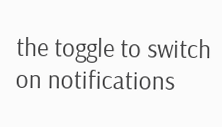the toggle to switch on notifications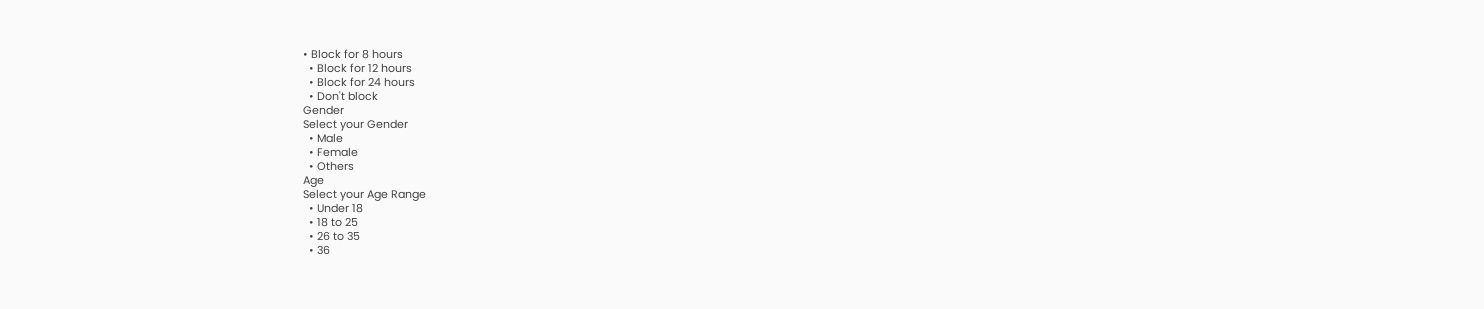• Block for 8 hours
  • Block for 12 hours
  • Block for 24 hours
  • Don't block
Gender
Select your Gender
  • Male
  • Female
  • Others
Age
Select your Age Range
  • Under 18
  • 18 to 25
  • 26 to 35
  • 36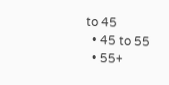to 45
  • 45 to 55
  • 55+